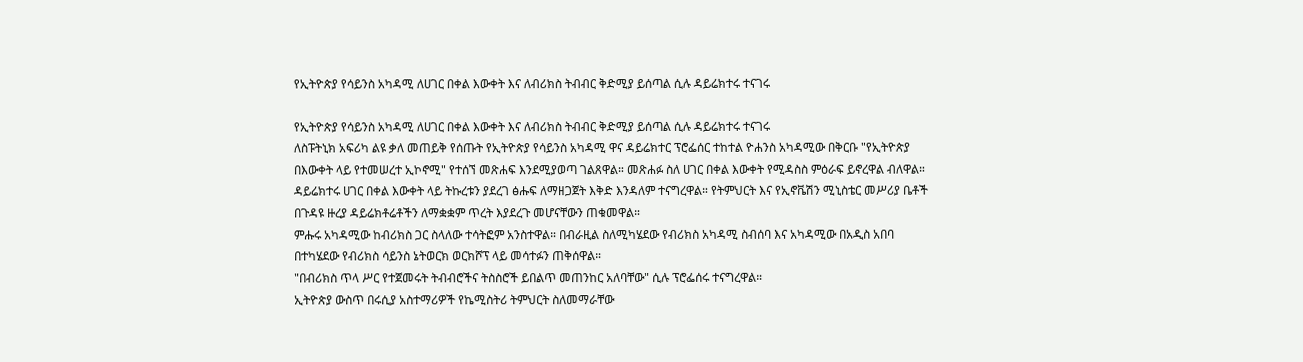የኢትዮጵያ የሳይንስ አካዳሚ ለሀገር በቀል እውቀት እና ለብሪክስ ትብብር ቅድሚያ ይሰጣል ሲሉ ዳይሬክተሩ ተናገሩ

የኢትዮጵያ የሳይንስ አካዳሚ ለሀገር በቀል እውቀት እና ለብሪክስ ትብብር ቅድሚያ ይሰጣል ሲሉ ዳይሬክተሩ ተናገሩ
ለስፑትኒክ አፍሪካ ልዩ ቃለ መጠይቅ የሰጡት የኢትዮጵያ የሳይንስ አካዳሚ ዋና ዳይሬክተር ፕሮፌሰር ተከተል ዮሐንስ አካዳሚው በቅርቡ "የኢትዮጵያ በእውቀት ላይ የተመሠረተ ኢኮኖሚ" የተሰኘ መጽሐፍ እንደሚያወጣ ገልጸዋል። መጽሐፉ ስለ ሀገር በቀል እውቀት የሚዳስስ ምዕራፍ ይኖረዋል ብለዋል።
ዳይሬክተሩ ሀገር በቀል እውቀት ላይ ትኩረቱን ያደረገ ፅሑፍ ለማዘጋጀት እቅድ እንዳለም ተናግረዋል። የትምህርት እና የኢኖቬሽን ሚኒስቴር መሥሪያ ቤቶች በጉዳዩ ዙረያ ዳይሬክቶሬቶችን ለማቋቋም ጥረት እያደረጉ መሆናቸውን ጠቁመዋል።
ምሑሩ አካዳሚው ከብሪክስ ጋር ስላለው ተሳትፎም አንስተዋል። በብራዚል ስለሚካሄደው የብሪክስ አካዳሚ ስብሰባ እና አካዳሚው በአዲስ አበባ በተካሄደው የብሪክስ ሳይንስ ኔትወርክ ወርክሾፕ ላይ መሳተፉን ጠቅሰዋል።
"በብሪክስ ጥላ ሥር የተጀመሩት ትብብሮችና ትስስሮች ይበልጥ መጠንከር አለባቸው" ሲሉ ፕሮፌሰሩ ተናግረዋል።
ኢትዮጵያ ውስጥ በሩሲያ አስተማሪዎች የኬሚስትሪ ትምህርት ስለመማራቸው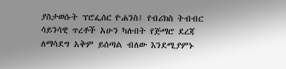ያስታወሱት ፕሮፌሰር ዮሐንስ፤ የብሪክስ ትብብር ሳይንሳዊ ጥረቶች አሁን ካሉበት የጅማሮ ደረጃ ለማሳደግ አቅም ይሰጣል ብለው እንደሚያምኑ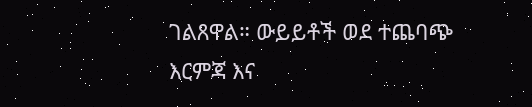ገልጸዋል። ውይይቶች ወደ ተጨባጭ እርምጃ እና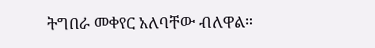ትግበራ መቀየር አለባቸው ብለዋል።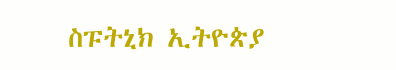ስፑትኒክ ኢትዮጵያ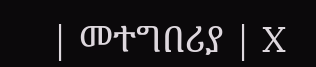| መተግበሪያ | X